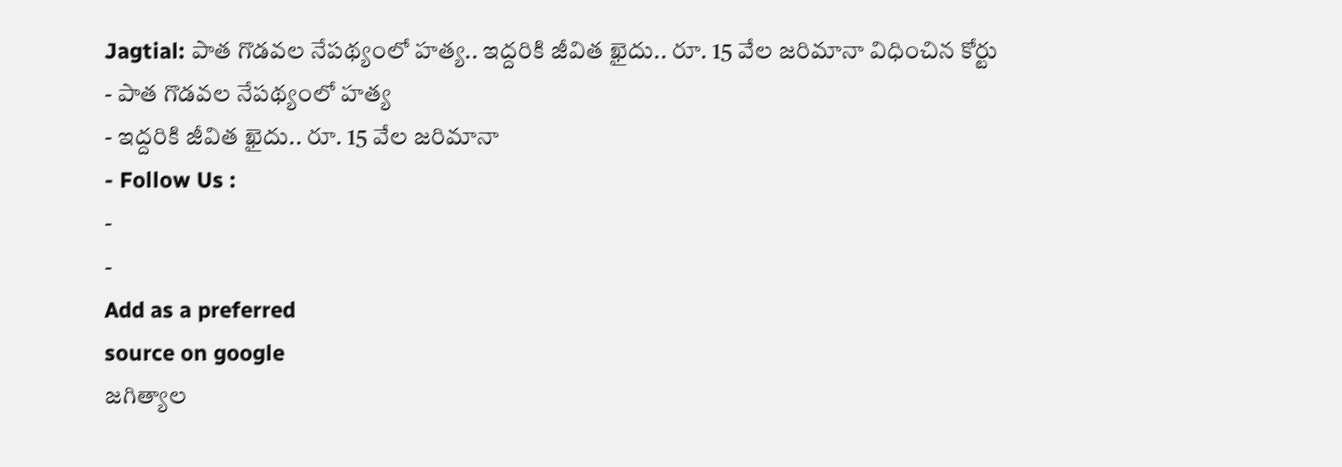Jagtial: పాత గొడవల నేపథ్యంలో హత్య.. ఇద్దరికి జీవిత ఖైదు.. రూ. 15 వేల జరిమానా విధించిన కోర్టు
- పాత గొడవల నేపథ్యంలో హత్య
- ఇద్దరికి జీవిత ఖైదు.. రూ. 15 వేల జరిమానా
- Follow Us :
-
-
Add as a preferred
source on google
జగిత్యాల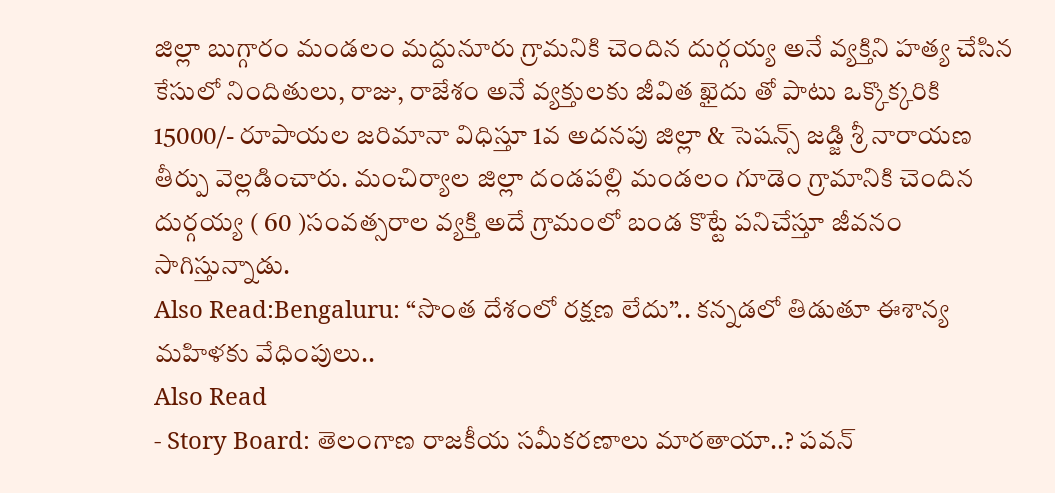జిల్లా బుగ్గారం మండలం మద్దునూరు గ్రామనికి చెందిన దుర్గయ్య అనే వ్యక్తిని హత్య చేసిన కేసులో నిందితులు, రాజు, రాజేశం అనే వ్యక్తులకు జీవిత ఖైదు తో పాటు ఒక్కొక్కరికి 15000/- రూపాయల జరిమానా విధిస్తూ 1వ అదనపు జిల్లా & సెషన్స్ జడ్జి శ్రీ నారాయణ తీర్పు వెల్లడించారు. మంచిర్యాల జిల్లా దండపల్లి మండలం గూడెం గ్రామానికి చెందిన దుర్గయ్య ( 60 )సంవత్సరాల వ్యక్తి అదే గ్రామంలో బండ కొట్టే పనిచేస్తూ జీవనం సాగిస్తున్నాడు.
Also Read:Bengaluru: “సొంత దేశంలో రక్షణ లేదు”.. కన్నడలో తిడుతూ ఈశాన్య మహిళకు వేధింపులు..
Also Read
- Story Board: తెలంగాణ రాజకీయ సమీకరణాలు మారతాయా..? పవన్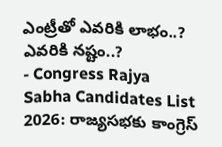ఎంట్రీతో ఎవరికి లాభం..? ఎవరికి నష్టం..?
- Congress Rajya Sabha Candidates List 2026: రాజ్యసభకు కాంగ్రెస్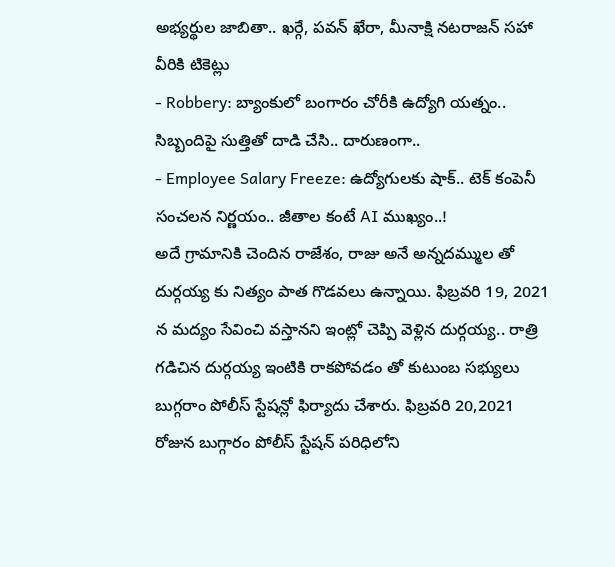అభ్యర్థుల జాబితా.. ఖర్గే, పవన్ ఖేరా, మీనాక్షి నటరాజన్ సహా వీరికి టికెట్లు
- Robbery: బ్యాంకులో బంగారం చోరీకి ఉద్యోగి యత్నం.. సిబ్బందిపై సుత్తితో దాడి చేసి.. దారుణంగా..
- Employee Salary Freeze: ఉద్యోగులకు షాక్.. టెక్ కంపెనీ సంచలన నిర్ణయం.. జీతాల కంటే AI ముఖ్యం..!
అదే గ్రామానికి చెందిన రాజేశం, రాజు అనే అన్నదమ్ముల తో దుర్గయ్య కు నిత్యం పాత గొడవలు ఉన్నాయి. ఫిబ్రవరి 19, 2021 న మద్యం సేవించి వస్తానని ఇంట్లో చెప్పి వెళ్లిన దుర్గయ్య.. రాత్రి గడిచిన దుర్గయ్య ఇంటికి రాకపోవడం తో కుటుంబ సభ్యులు బుగ్గరాం పోలీస్ స్టేషన్లో ఫిర్యాదు చేశారు. ఫిబ్రవరి 20,2021 రోజున బుగ్గారం పోలీస్ స్టేషన్ పరిధిలోని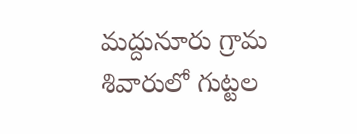మద్దునూరు గ్రామ శివారులో గుట్టల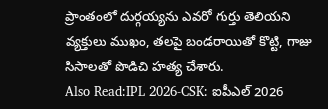ప్రాంతంలో దుర్గయ్యను ఎవరో గుర్తు తెలియని వ్యక్తులు ముఖం, తలపై బండరాయితో కొట్టి, గాజు సిసాలతో పొడిచి హత్య చేశారు.
Also Read:IPL 2026-CSK: ఐపీఎల్ 2026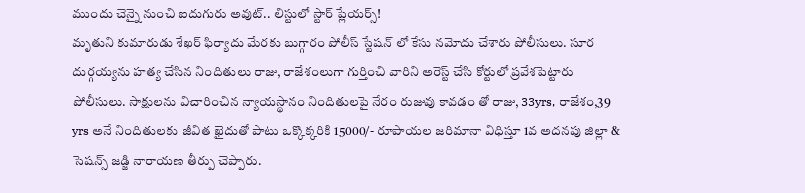ముందు చెన్నై నుంచి ఐదుగురు అవుట్.. లిస్టులో స్టార్ ప్లేయర్స్!
మృతుని కుమారుడు శేఖర్ ఫిర్యాదు మేరకు బుగ్గారం పోలీస్ స్టేషన్ లో కేసు నమోదు చేశారు పోలీసులు. సూర దుర్గయ్యను హత్య చేసిన నిందితులు రాజు, రాజేశంలుగా గుర్తించి వారిని అరెస్ట్ చేసి కోర్టులో ప్రవేశపెట్టారు పోలీసులు. సాక్షులను విచారించిన న్యాయస్థానం నిందితులపై నేరం రుజువు కావడం తో రాజు, 33yrs, రాజేశం,39 yrs అనే నిందితులకు జీవిత ఖైదుతో పాటు ఒక్కొక్కరికి 15000/- రూపాయల జరిమానా విధిస్తూ 1వ అదనపు జిల్లా & సెషన్స్ జడ్జి నారాయణ తీర్పు చెప్పారు.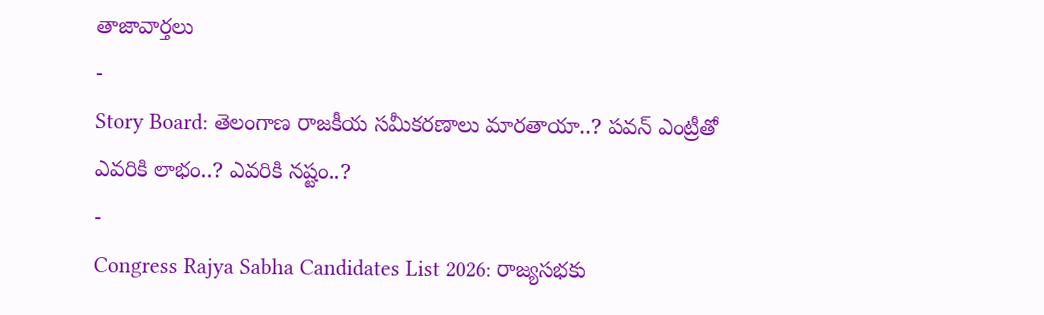తాజావార్తలు
-
Story Board: తెలంగాణ రాజకీయ సమీకరణాలు మారతాయా..? పవన్ ఎంట్రీతో ఎవరికి లాభం..? ఎవరికి నష్టం..?
-
Congress Rajya Sabha Candidates List 2026: రాజ్యసభకు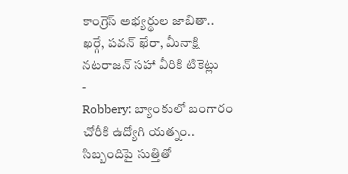కాంగ్రెస్ అభ్యర్థుల జాబితా.. ఖర్గే, పవన్ ఖేరా, మీనాక్షి నటరాజన్ సహా వీరికి టికెట్లు
-
Robbery: బ్యాంకులో బంగారం చోరీకి ఉద్యోగి యత్నం.. సిబ్బందిపై సుత్తితో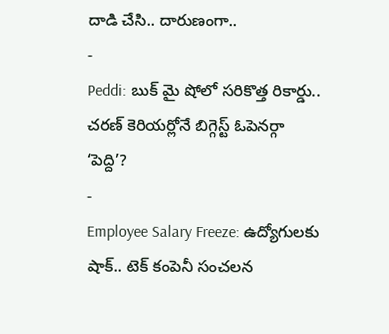దాడి చేసి.. దారుణంగా..
-
Peddi: బుక్ మై షోలో సరికొత్త రికార్డు.. చరణ్ కెరియర్లోనే బిగ్గెస్ట్ ఓపెనర్గా ‘పెద్ది’?
-
Employee Salary Freeze: ఉద్యోగులకు షాక్.. టెక్ కంపెనీ సంచలన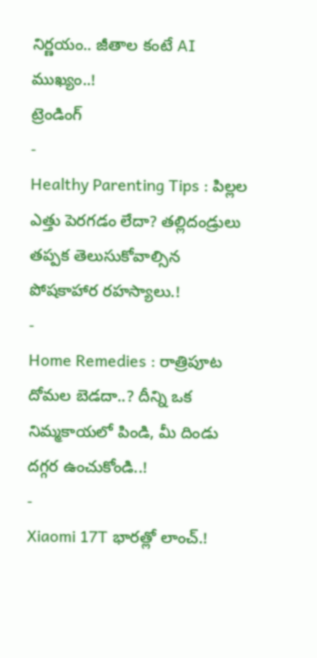నిర్ణయం.. జీతాల కంటే AI ముఖ్యం..!
ట్రెండింగ్
-
Healthy Parenting Tips : పిల్లల ఎత్తు పెరగడం లేదా? తల్లిదండ్రులు తప్పక తెలుసుకోవాల్సిన పోషకాహార రహస్యాలు.!
-
Home Remedies : రాత్రిపూట దోమల బెడదా..? దీన్ని ఒక నిమ్మకాయలో పిండి, మీ దిండు దగ్గర ఉంచుకోండి..!
-
Xiaomi 17T భారత్లో లాంచ్.!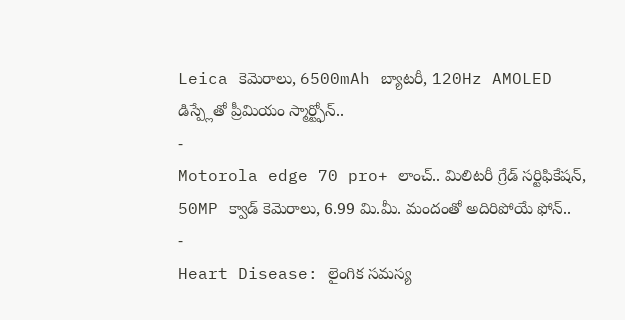Leica కెమెరాలు, 6500mAh బ్యాటరీ, 120Hz AMOLED డిస్ప్లేతో ప్రీమియం స్మార్ట్ఫోన్..
-
Motorola edge 70 pro+ లాంచ్.. మిలిటరీ గ్రేడ్ సర్టిఫికేషన్, 50MP క్వాడ్ కెమెరాలు, 6.99 మి.మీ. మందంతో అదిరిపోయే ఫోన్..
-
Heart Disease: లైంగిక సమస్య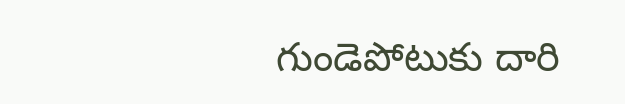గుండెపోటుకు దారి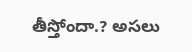తీస్తోందా.? అసలు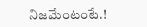నిజమేంటంటే.!